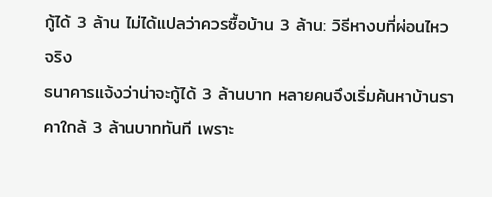กู้ได้ 3 ล้าน ไม่ได้แปลว่าควรซื้อบ้าน 3 ล้าน: วิธีหางบที่ผ่อนไหวจริง
ธนาคารแจ้งว่าน่าจะกู้ได้ 3 ล้านบาท หลายคนจึงเริ่มค้นหาบ้านราคาใกล้ 3 ล้านบาททันที เพราะ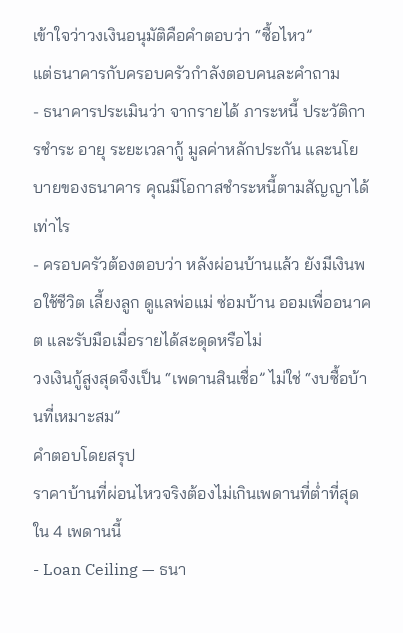เข้าใจว่าวงเงินอนุมัติคือคำตอบว่า “ซื้อไหว”
แต่ธนาคารกับครอบครัวกำลังตอบคนละคำถาม
- ธนาคารประเมินว่า จากรายได้ ภาระหนี้ ประวัติการชำระ อายุ ระยะเวลากู้ มูลค่าหลักประกัน และนโยบายของธนาคาร คุณมีโอกาสชำระหนี้ตามสัญญาได้เท่าไร
- ครอบครัวต้องตอบว่า หลังผ่อนบ้านแล้ว ยังมีเงินพอใช้ชีวิต เลี้ยงลูก ดูแลพ่อแม่ ซ่อมบ้าน ออมเพื่ออนาคต และรับมือเมื่อรายได้สะดุดหรือไม่
วงเงินกู้สูงสุดจึงเป็น “เพดานสินเชื่อ” ไม่ใช่ “งบซื้อบ้านที่เหมาะสม”
คำตอบโดยสรุป
ราคาบ้านที่ผ่อนไหวจริงต้องไม่เกินเพดานที่ต่ำที่สุดใน 4 เพดานนี้
- Loan Ceiling — ธนา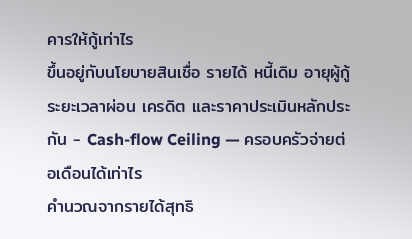คารให้กู้เท่าไร
ขึ้นอยู่กับนโยบายสินเชื่อ รายได้ หนี้เดิม อายุผู้กู้ ระยะเวลาผ่อน เครดิต และราคาประเมินหลักประกัน - Cash-flow Ceiling — ครอบครัวจ่ายต่อเดือนได้เท่าไร
คำนวณจากรายได้สุทธิ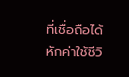ที่เชื่อถือได้ หักค่าใช้ชีวิ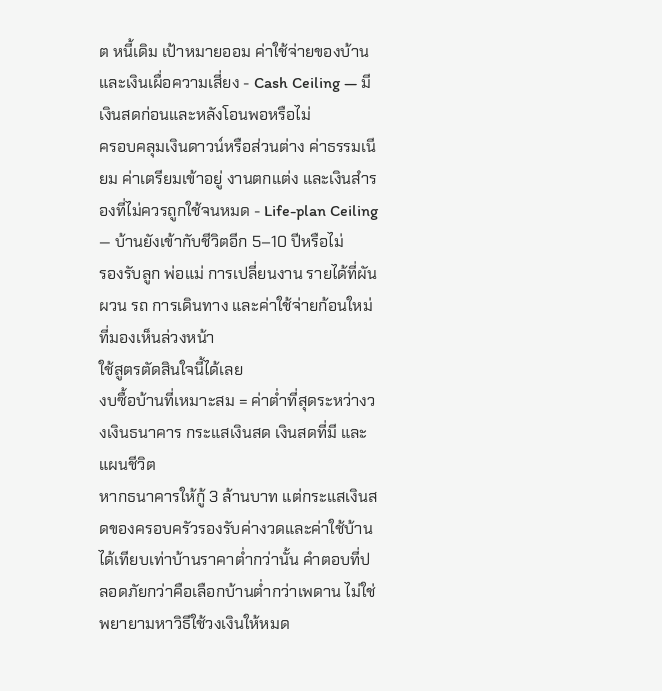ต หนี้เดิม เป้าหมายออม ค่าใช้จ่ายของบ้าน และเงินเผื่อความเสี่ยง - Cash Ceiling — มีเงินสดก่อนและหลังโอนพอหรือไม่
ครอบคลุมเงินดาวน์หรือส่วนต่าง ค่าธรรมเนียม ค่าเตรียมเข้าอยู่ งานตกแต่ง และเงินสำรองที่ไม่ควรถูกใช้จนหมด - Life-plan Ceiling — บ้านยังเข้ากับชีวิตอีก 5–10 ปีหรือไม่
รองรับลูก พ่อแม่ การเปลี่ยนงาน รายได้ที่ผันผวน รถ การเดินทาง และค่าใช้จ่ายก้อนใหม่ที่มองเห็นล่วงหน้า
ใช้สูตรตัดสินใจนี้ได้เลย
งบซื้อบ้านที่เหมาะสม = ค่าต่ำที่สุดระหว่างวงเงินธนาคาร กระแสเงินสด เงินสดที่มี และแผนชีวิต
หากธนาคารให้กู้ 3 ล้านบาท แต่กระแสเงินสดของครอบครัวรองรับค่างวดและค่าใช้บ้านได้เทียบเท่าบ้านราคาต่ำกว่านั้น คำตอบที่ปลอดภัยกว่าคือเลือกบ้านต่ำกว่าเพดาน ไม่ใช่พยายามหาวิธีใช้วงเงินให้หมด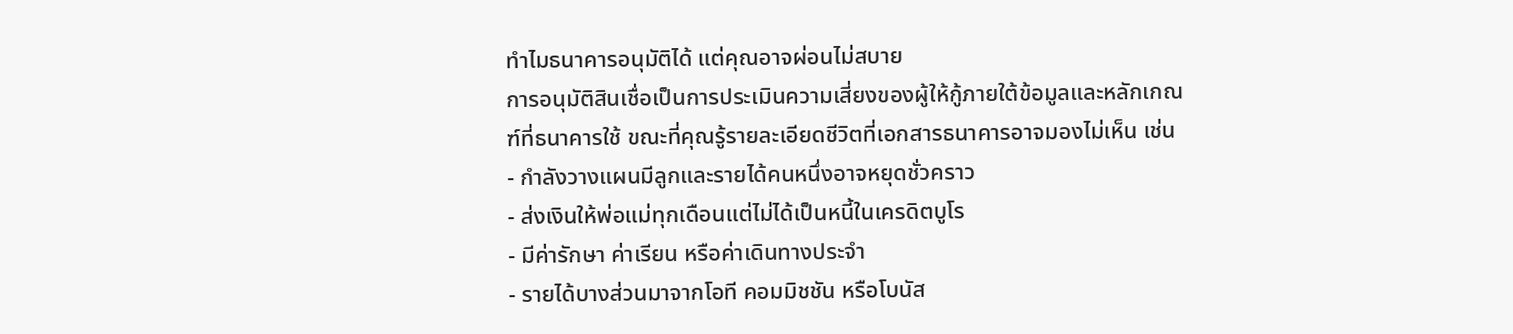ทำไมธนาคารอนุมัติได้ แต่คุณอาจผ่อนไม่สบาย
การอนุมัติสินเชื่อเป็นการประเมินความเสี่ยงของผู้ให้กู้ภายใต้ข้อมูลและหลักเกณฑ์ที่ธนาคารใช้ ขณะที่คุณรู้รายละเอียดชีวิตที่เอกสารธนาคารอาจมองไม่เห็น เช่น
- กำลังวางแผนมีลูกและรายได้คนหนึ่งอาจหยุดชั่วคราว
- ส่งเงินให้พ่อแม่ทุกเดือนแต่ไม่ได้เป็นหนี้ในเครดิตบูโร
- มีค่ารักษา ค่าเรียน หรือค่าเดินทางประจำ
- รายได้บางส่วนมาจากโอที คอมมิชชัน หรือโบนัส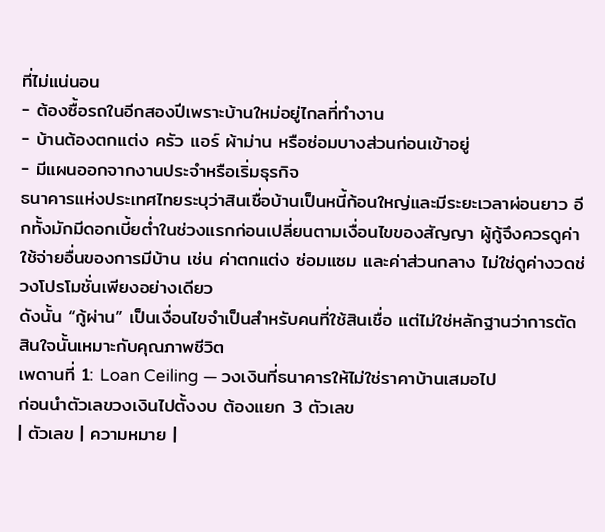ที่ไม่แน่นอน
- ต้องซื้อรถในอีกสองปีเพราะบ้านใหม่อยู่ไกลที่ทำงาน
- บ้านต้องตกแต่ง ครัว แอร์ ผ้าม่าน หรือซ่อมบางส่วนก่อนเข้าอยู่
- มีแผนออกจากงานประจำหรือเริ่มธุรกิจ
ธนาคารแห่งประเทศไทยระบุว่าสินเชื่อบ้านเป็นหนี้ก้อนใหญ่และมีระยะเวลาผ่อนยาว อีกทั้งมักมีดอกเบี้ยต่ำในช่วงแรกก่อนเปลี่ยนตามเงื่อนไขของสัญญา ผู้กู้จึงควรดูค่าใช้จ่ายอื่นของการมีบ้าน เช่น ค่าตกแต่ง ซ่อมแซม และค่าส่วนกลาง ไม่ใช่ดูค่างวดช่วงโปรโมชั่นเพียงอย่างเดียว
ดังนั้น “กู้ผ่าน” เป็นเงื่อนไขจำเป็นสำหรับคนที่ใช้สินเชื่อ แต่ไม่ใช่หลักฐานว่าการตัดสินใจนั้นเหมาะกับคุณภาพชีวิต
เพดานที่ 1: Loan Ceiling — วงเงินที่ธนาคารให้ไม่ใช่ราคาบ้านเสมอไป
ก่อนนำตัวเลขวงเงินไปตั้งงบ ต้องแยก 3 ตัวเลข
| ตัวเลข | ความหมาย |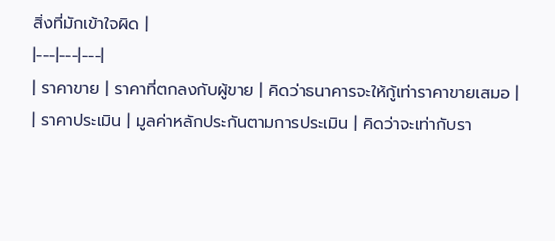สิ่งที่มักเข้าใจผิด |
|---|---|---|
| ราคาขาย | ราคาที่ตกลงกับผู้ขาย | คิดว่าธนาคารจะให้กู้เท่าราคาขายเสมอ |
| ราคาประเมิน | มูลค่าหลักประกันตามการประเมิน | คิดว่าจะเท่ากับรา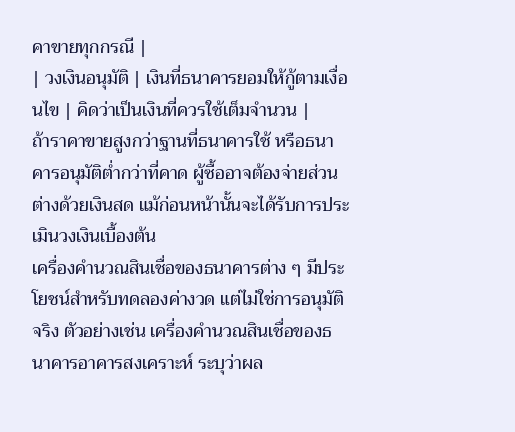คาขายทุกกรณี |
| วงเงินอนุมัติ | เงินที่ธนาคารยอมให้กู้ตามเงื่อนไข | คิดว่าเป็นเงินที่ควรใช้เต็มจำนวน |
ถ้าราคาขายสูงกว่าฐานที่ธนาคารใช้ หรือธนาคารอนุมัติต่ำกว่าที่คาด ผู้ซื้ออาจต้องจ่ายส่วนต่างด้วยเงินสด แม้ก่อนหน้านั้นจะได้รับการประเมินวงเงินเบื้องต้น
เครื่องคำนวณสินเชื่อของธนาคารต่าง ๆ มีประโยชน์สำหรับทดลองค่างวด แต่ไม่ใช่การอนุมัติจริง ตัวอย่างเช่น เครื่องคำนวณสินเชื่อของธนาคารอาคารสงเคราะห์ ระบุว่าผล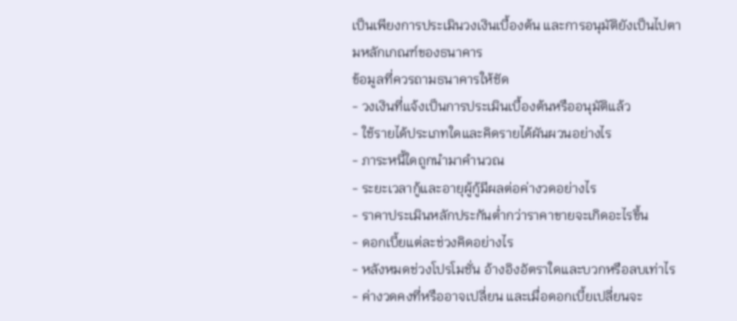เป็นเพียงการประเมินวงเงินเบื้องต้น และการอนุมัติยังเป็นไปตามหลักเกณฑ์ของธนาคาร
ข้อมูลที่ควรถามธนาคารให้ชัด
- วงเงินที่แจ้งเป็นการประเมินเบื้องต้นหรืออนุมัติแล้ว
- ใช้รายได้ประเภทใดและคิดรายได้ผันผวนอย่างไร
- ภาระหนี้ใดถูกนำมาคำนวณ
- ระยะเวลากู้และอายุผู้กู้มีผลต่อค่างวดอย่างไร
- ราคาประเมินหลักประกันต่ำกว่าราคาขายจะเกิดอะไรขึ้น
- ดอกเบี้ยแต่ละช่วงคิดอย่างไร
- หลังหมดช่วงโปรโมชั่น อ้างอิงอัตราใดและบวกหรือลบเท่าไร
- ค่างวดคงที่หรืออาจเปลี่ยน และเมื่อดอกเบี้ยเปลี่ยนจะ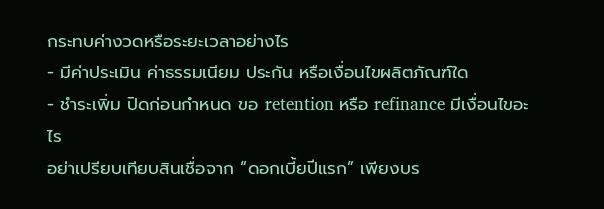กระทบค่างวดหรือระยะเวลาอย่างไร
- มีค่าประเมิน ค่าธรรมเนียม ประกัน หรือเงื่อนไขผลิตภัณฑ์ใด
- ชำระเพิ่ม ปิดก่อนกำหนด ขอ retention หรือ refinance มีเงื่อนไขอะไร
อย่าเปรียบเทียบสินเชื่อจาก “ดอกเบี้ยปีแรก” เพียงบร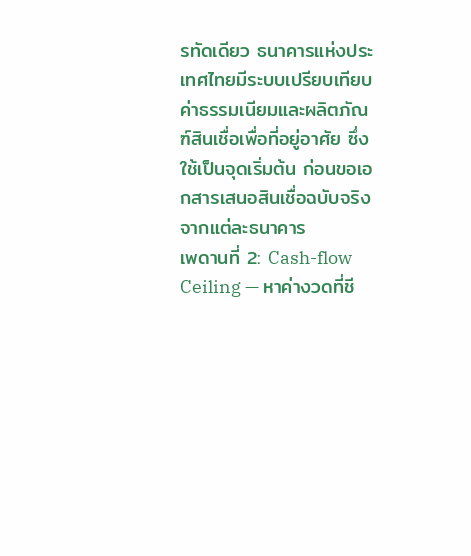รทัดเดียว ธนาคารแห่งประเทศไทยมีระบบเปรียบเทียบค่าธรรมเนียมและผลิตภัณฑ์สินเชื่อเพื่อที่อยู่อาศัย ซึ่งใช้เป็นจุดเริ่มต้น ก่อนขอเอกสารเสนอสินเชื่อฉบับจริงจากแต่ละธนาคาร
เพดานที่ 2: Cash-flow Ceiling — หาค่างวดที่ชี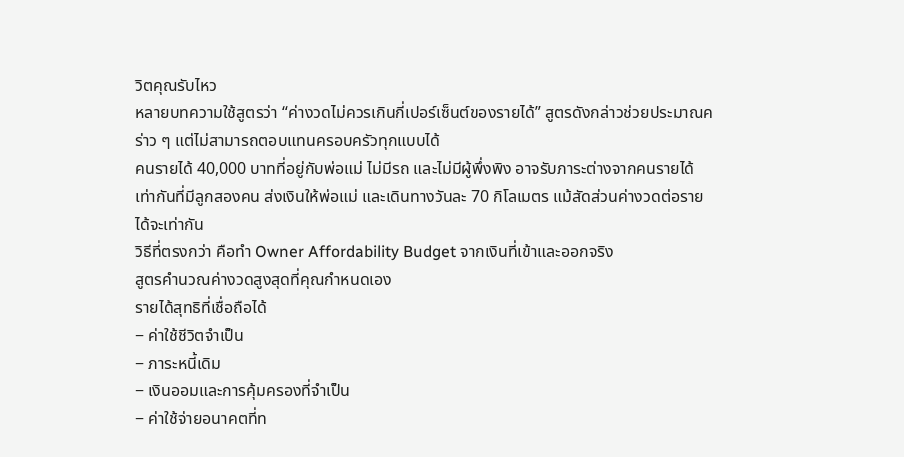วิตคุณรับไหว
หลายบทความใช้สูตรว่า “ค่างวดไม่ควรเกินกี่เปอร์เซ็นต์ของรายได้” สูตรดังกล่าวช่วยประมาณคร่าว ๆ แต่ไม่สามารถตอบแทนครอบครัวทุกแบบได้
คนรายได้ 40,000 บาทที่อยู่กับพ่อแม่ ไม่มีรถ และไม่มีผู้พึ่งพิง อาจรับภาระต่างจากคนรายได้เท่ากันที่มีลูกสองคน ส่งเงินให้พ่อแม่ และเดินทางวันละ 70 กิโลเมตร แม้สัดส่วนค่างวดต่อรายได้จะเท่ากัน
วิธีที่ตรงกว่า คือทำ Owner Affordability Budget จากเงินที่เข้าและออกจริง
สูตรคำนวณค่างวดสูงสุดที่คุณกำหนดเอง
รายได้สุทธิที่เชื่อถือได้
− ค่าใช้ชีวิตจำเป็น
− ภาระหนี้เดิม
− เงินออมและการคุ้มครองที่จำเป็น
− ค่าใช้จ่ายอนาคตที่ท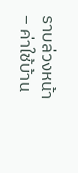ราบล่วงหน้า
− ค่าใช้บ้าน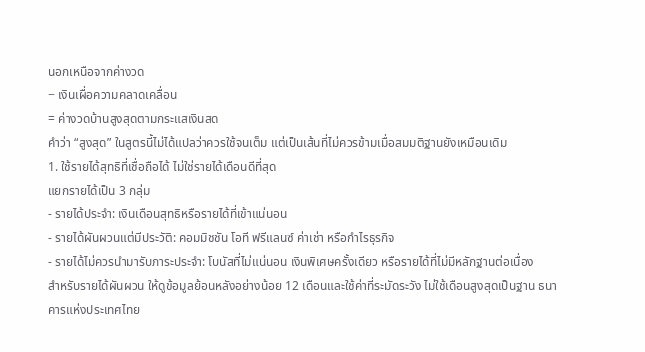นอกเหนือจากค่างวด
− เงินเผื่อความคลาดเคลื่อน
= ค่างวดบ้านสูงสุดตามกระแสเงินสด
คำว่า “สูงสุด” ในสูตรนี้ไม่ได้แปลว่าควรใช้จนเต็ม แต่เป็นเส้นที่ไม่ควรข้ามเมื่อสมมติฐานยังเหมือนเดิม
1. ใช้รายได้สุทธิที่เชื่อถือได้ ไม่ใช่รายได้เดือนดีที่สุด
แยกรายได้เป็น 3 กลุ่ม
- รายได้ประจำ: เงินเดือนสุทธิหรือรายได้ที่เข้าแน่นอน
- รายได้ผันผวนแต่มีประวัติ: คอมมิชชัน โอที ฟรีแลนซ์ ค่าเช่า หรือกำไรธุรกิจ
- รายได้ไม่ควรนำมารับภาระประจำ: โบนัสที่ไม่แน่นอน เงินพิเศษครั้งเดียว หรือรายได้ที่ไม่มีหลักฐานต่อเนื่อง
สำหรับรายได้ผันผวน ให้ดูข้อมูลย้อนหลังอย่างน้อย 12 เดือนและใช้ค่าที่ระมัดระวัง ไม่ใช้เดือนสูงสุดเป็นฐาน ธนาคารแห่งประเทศไทย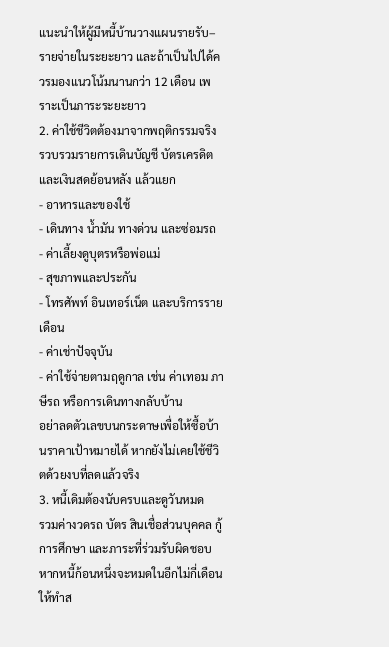แนะนำให้ผู้มีหนี้บ้านวางแผนรายรับ–รายจ่ายในระยะยาว และถ้าเป็นไปได้ควรมองแนวโน้มนานกว่า 12 เดือน เพราะเป็นภาระระยะยาว
2. ค่าใช้ชีวิตต้องมาจากพฤติกรรมจริง
รวบรวมรายการเดินบัญชี บัตรเครดิต และเงินสดย้อนหลัง แล้วแยก
- อาหารและของใช้
- เดินทาง น้ำมัน ทางด่วน และซ่อมรถ
- ค่าเลี้ยงดูบุตรหรือพ่อแม่
- สุขภาพและประกัน
- โทรศัพท์ อินเทอร์เน็ต และบริการรายเดือน
- ค่าเช่าปัจจุบัน
- ค่าใช้จ่ายตามฤดูกาล เช่น ค่าเทอม ภาษีรถ หรือการเดินทางกลับบ้าน
อย่าลดตัวเลขบนกระดาษเพื่อให้ซื้อบ้านราคาเป้าหมายได้ หากยังไม่เคยใช้ชีวิตด้วยงบที่ลดแล้วจริง
3. หนี้เดิมต้องนับครบและดูวันหมด
รวมค่างวดรถ บัตร สินเชื่อส่วนบุคคล กู้การศึกษา และภาระที่ร่วมรับผิดชอบ หากหนี้ก้อนหนึ่งจะหมดในอีกไม่กี่เดือน ให้ทำส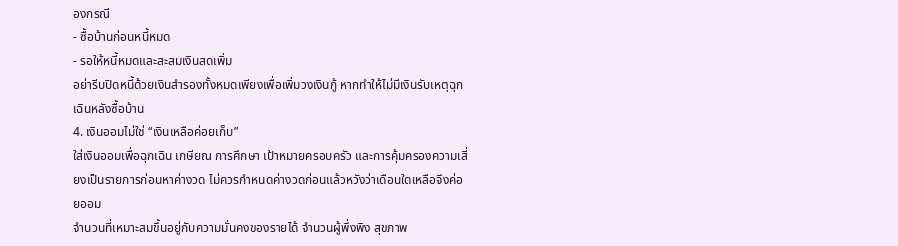องกรณี
- ซื้อบ้านก่อนหนี้หมด
- รอให้หนี้หมดและสะสมเงินสดเพิ่ม
อย่ารีบปิดหนี้ด้วยเงินสำรองทั้งหมดเพียงเพื่อเพิ่มวงเงินกู้ หากทำให้ไม่มีเงินรับเหตุฉุกเฉินหลังซื้อบ้าน
4. เงินออมไม่ใช่ “เงินเหลือค่อยเก็บ”
ใส่เงินออมเพื่อฉุกเฉิน เกษียณ การศึกษา เป้าหมายครอบครัว และการคุ้มครองความเสี่ยงเป็นรายการก่อนหาค่างวด ไม่ควรกำหนดค่างวดก่อนแล้วหวังว่าเดือนใดเหลือจึงค่อยออม
จำนวนที่เหมาะสมขึ้นอยู่กับความมั่นคงของรายได้ จำนวนผู้พึ่งพิง สุขภาพ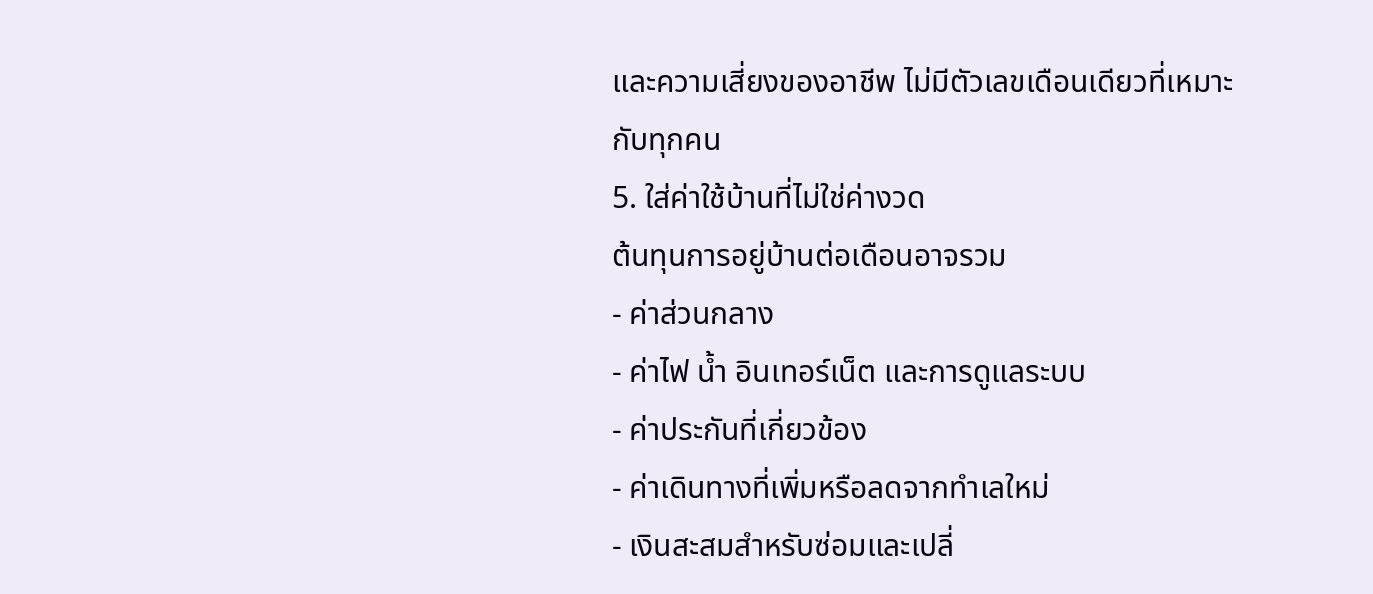และความเสี่ยงของอาชีพ ไม่มีตัวเลขเดือนเดียวที่เหมาะกับทุกคน
5. ใส่ค่าใช้บ้านที่ไม่ใช่ค่างวด
ต้นทุนการอยู่บ้านต่อเดือนอาจรวม
- ค่าส่วนกลาง
- ค่าไฟ น้ำ อินเทอร์เน็ต และการดูแลระบบ
- ค่าประกันที่เกี่ยวข้อง
- ค่าเดินทางที่เพิ่มหรือลดจากทำเลใหม่
- เงินสะสมสำหรับซ่อมและเปลี่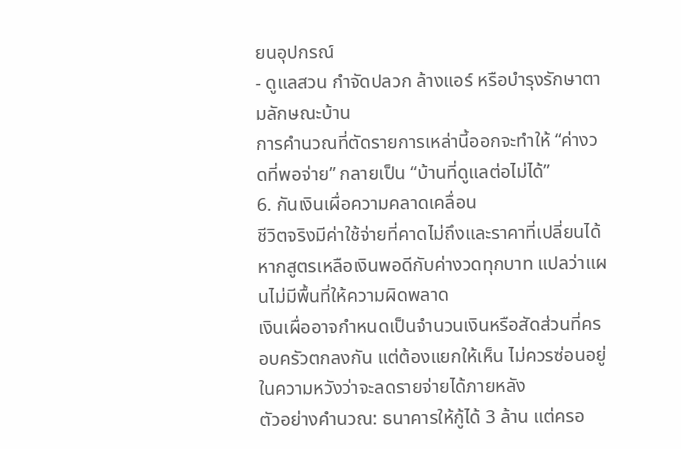ยนอุปกรณ์
- ดูแลสวน กำจัดปลวก ล้างแอร์ หรือบำรุงรักษาตามลักษณะบ้าน
การคำนวณที่ตัดรายการเหล่านี้ออกจะทำให้ “ค่างวดที่พอจ่าย” กลายเป็น “บ้านที่ดูแลต่อไม่ได้”
6. กันเงินเผื่อความคลาดเคลื่อน
ชีวิตจริงมีค่าใช้จ่ายที่คาดไม่ถึงและราคาที่เปลี่ยนได้ หากสูตรเหลือเงินพอดีกับค่างวดทุกบาท แปลว่าแผนไม่มีพื้นที่ให้ความผิดพลาด
เงินเผื่ออาจกำหนดเป็นจำนวนเงินหรือสัดส่วนที่ครอบครัวตกลงกัน แต่ต้องแยกให้เห็น ไม่ควรซ่อนอยู่ในความหวังว่าจะลดรายจ่ายได้ภายหลัง
ตัวอย่างคำนวณ: ธนาคารให้กู้ได้ 3 ล้าน แต่ครอ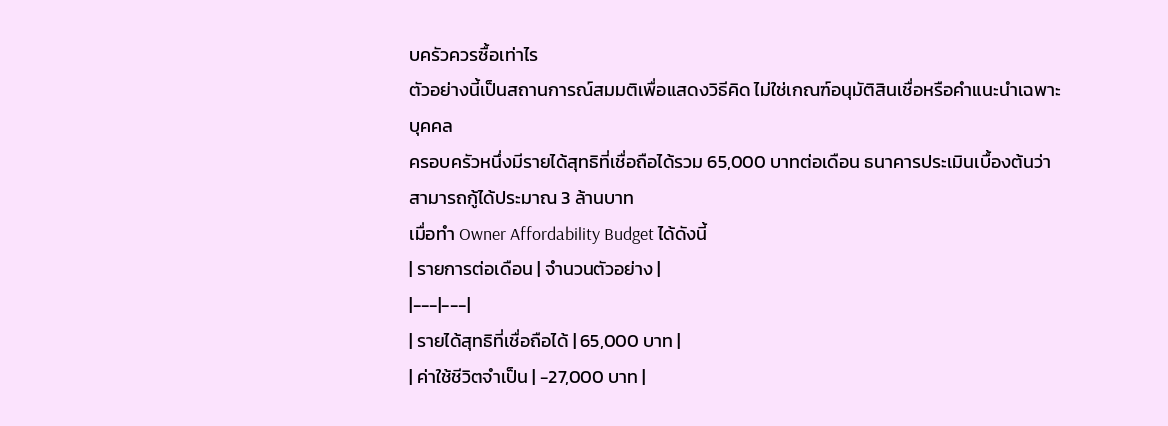บครัวควรซื้อเท่าไร
ตัวอย่างนี้เป็นสถานการณ์สมมติเพื่อแสดงวิธีคิด ไม่ใช่เกณฑ์อนุมัติสินเชื่อหรือคำแนะนำเฉพาะบุคคล
ครอบครัวหนึ่งมีรายได้สุทธิที่เชื่อถือได้รวม 65,000 บาทต่อเดือน ธนาคารประเมินเบื้องต้นว่าสามารถกู้ได้ประมาณ 3 ล้านบาท
เมื่อทำ Owner Affordability Budget ได้ดังนี้
| รายการต่อเดือน | จำนวนตัวอย่าง |
|---|---|
| รายได้สุทธิที่เชื่อถือได้ | 65,000 บาท |
| ค่าใช้ชีวิตจำเป็น | −27,000 บาท |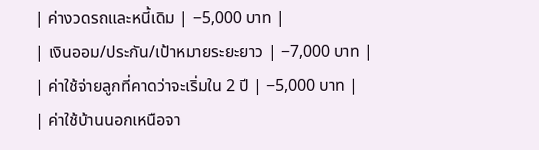| ค่างวดรถและหนี้เดิม | −5,000 บาท |
| เงินออม/ประกัน/เป้าหมายระยะยาว | −7,000 บาท |
| ค่าใช้จ่ายลูกที่คาดว่าจะเริ่มใน 2 ปี | −5,000 บาท |
| ค่าใช้บ้านนอกเหนือจา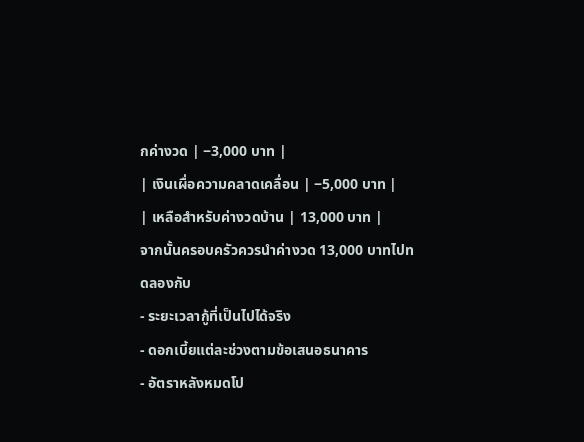กค่างวด | −3,000 บาท |
| เงินเผื่อความคลาดเคลื่อน | −5,000 บาท |
| เหลือสำหรับค่างวดบ้าน | 13,000 บาท |
จากนั้นครอบครัวควรนำค่างวด 13,000 บาทไปทดลองกับ
- ระยะเวลากู้ที่เป็นไปได้จริง
- ดอกเบี้ยแต่ละช่วงตามข้อเสนอธนาคาร
- อัตราหลังหมดโป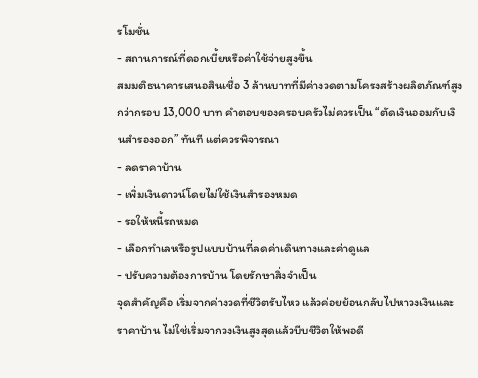รโมชั่น
- สถานการณ์ที่ดอกเบี้ยหรือค่าใช้จ่ายสูงขึ้น
สมมติธนาคารเสนอสินเชื่อ 3 ล้านบาทที่มีค่างวดตามโครงสร้างผลิตภัณฑ์สูงกว่ากรอบ 13,000 บาท คำตอบของครอบครัวไม่ควรเป็น “ตัดเงินออมกับเงินสำรองออก” ทันที แต่ควรพิจารณา
- ลดราคาบ้าน
- เพิ่มเงินดาวน์โดยไม่ใช้เงินสำรองหมด
- รอให้หนี้รถหมด
- เลือกทำเลหรือรูปแบบบ้านที่ลดค่าเดินทางและค่าดูแล
- ปรับความต้องการบ้าน โดยรักษาสิ่งจำเป็น
จุดสำคัญคือ เริ่มจากค่างวดที่ชีวิตรับไหว แล้วค่อยย้อนกลับไปหาวงเงินและราคาบ้าน ไม่ใช่เริ่มจากวงเงินสูงสุดแล้วบีบชีวิตให้พอดี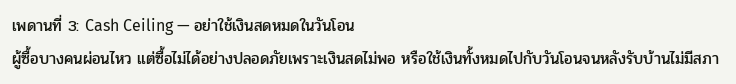เพดานที่ 3: Cash Ceiling — อย่าใช้เงินสดหมดในวันโอน
ผู้ซื้อบางคนผ่อนไหว แต่ซื้อไม่ได้อย่างปลอดภัยเพราะเงินสดไม่พอ หรือใช้เงินทั้งหมดไปกับวันโอนจนหลังรับบ้านไม่มีสภา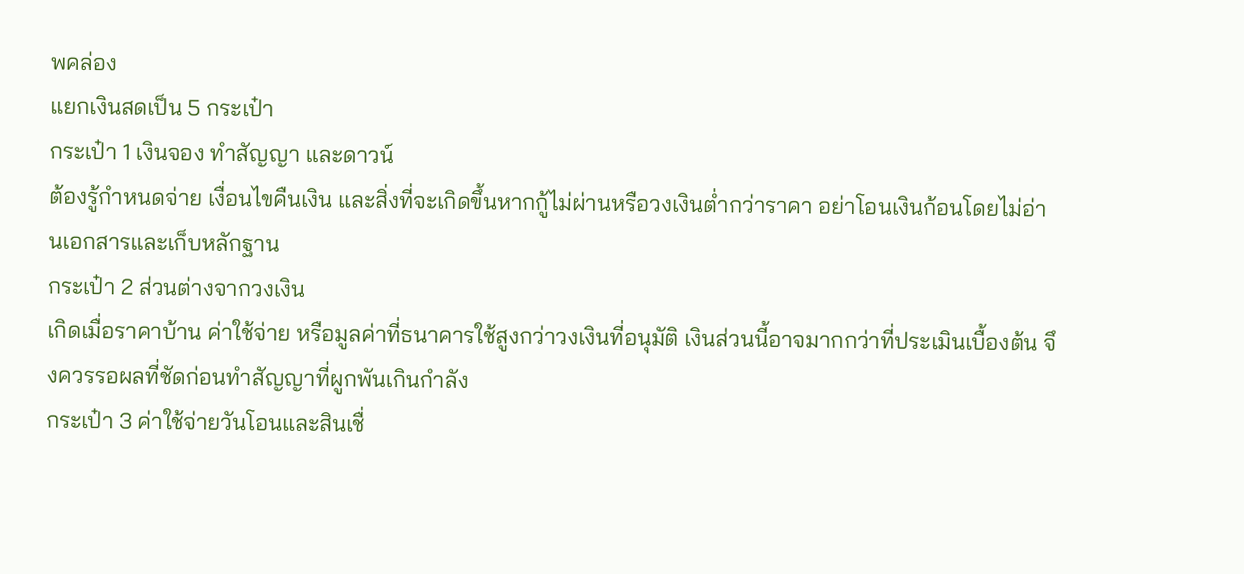พคล่อง
แยกเงินสดเป็น 5 กระเป๋า
กระเป๋า 1 เงินจอง ทำสัญญา และดาวน์
ต้องรู้กำหนดจ่าย เงื่อนไขคืนเงิน และสิ่งที่จะเกิดขึ้นหากกู้ไม่ผ่านหรือวงเงินต่ำกว่าราคา อย่าโอนเงินก้อนโดยไม่อ่านเอกสารและเก็บหลักฐาน
กระเป๋า 2 ส่วนต่างจากวงเงิน
เกิดเมื่อราคาบ้าน ค่าใช้จ่าย หรือมูลค่าที่ธนาคารใช้สูงกว่าวงเงินที่อนุมัติ เงินส่วนนี้อาจมากกว่าที่ประเมินเบื้องต้น จึงควรรอผลที่ชัดก่อนทำสัญญาที่ผูกพันเกินกำลัง
กระเป๋า 3 ค่าใช้จ่ายวันโอนและสินเชื่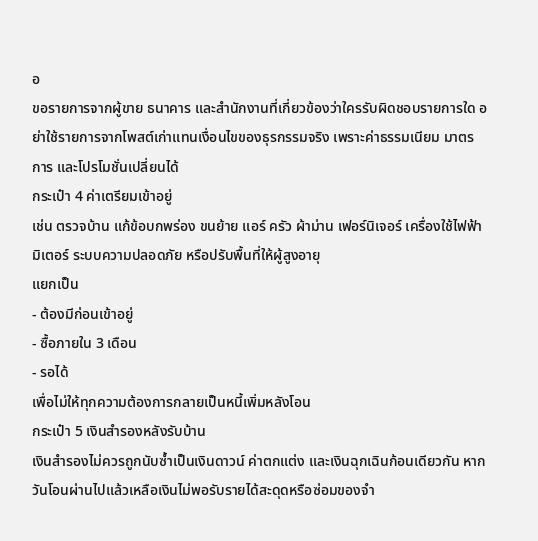อ
ขอรายการจากผู้ขาย ธนาคาร และสำนักงานที่เกี่ยวข้องว่าใครรับผิดชอบรายการใด อย่าใช้รายการจากโพสต์เก่าแทนเงื่อนไขของธุรกรรมจริง เพราะค่าธรรมเนียม มาตรการ และโปรโมชั่นเปลี่ยนได้
กระเป๋า 4 ค่าเตรียมเข้าอยู่
เช่น ตรวจบ้าน แก้ข้อบกพร่อง ขนย้าย แอร์ ครัว ผ้าม่าน เฟอร์นิเจอร์ เครื่องใช้ไฟฟ้า มิเตอร์ ระบบความปลอดภัย หรือปรับพื้นที่ให้ผู้สูงอายุ
แยกเป็น
- ต้องมีก่อนเข้าอยู่
- ซื้อภายใน 3 เดือน
- รอได้
เพื่อไม่ให้ทุกความต้องการกลายเป็นหนี้เพิ่มหลังโอน
กระเป๋า 5 เงินสำรองหลังรับบ้าน
เงินสำรองไม่ควรถูกนับซ้ำเป็นเงินดาวน์ ค่าตกแต่ง และเงินฉุกเฉินก้อนเดียวกัน หากวันโอนผ่านไปแล้วเหลือเงินไม่พอรับรายได้สะดุดหรือซ่อมของจำ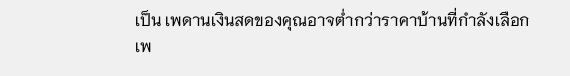เป็น เพดานเงินสดของคุณอาจต่ำกว่าราคาบ้านที่กำลังเลือก
เพ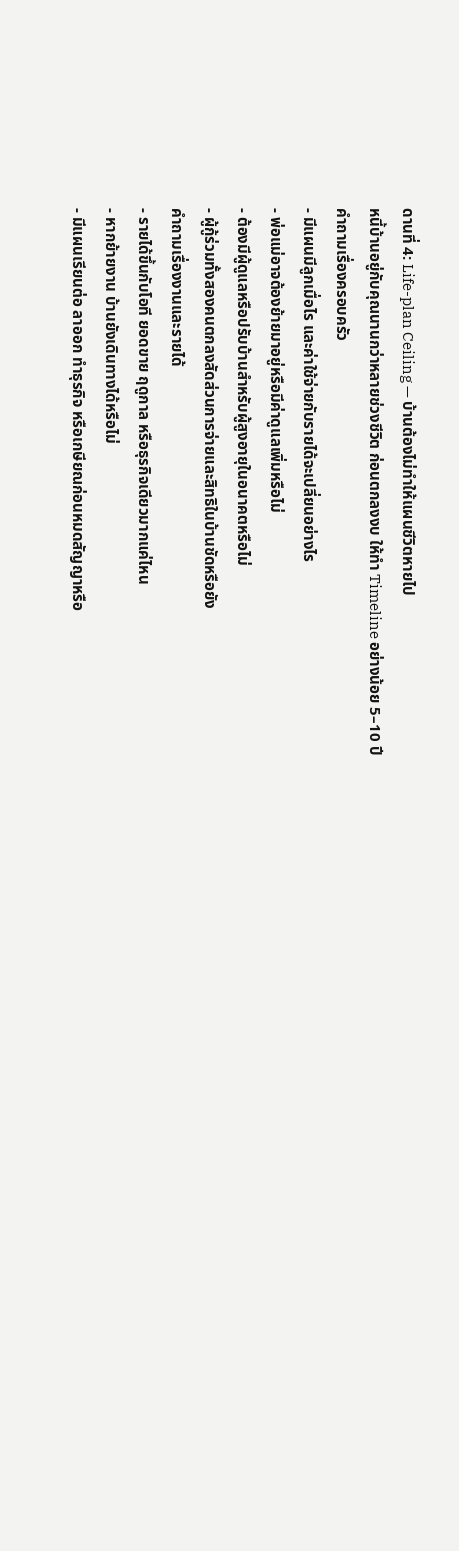ดานที่ 4: Life-plan Ceiling — บ้านต้องไม่ทำให้แผนชีวิตหายไป
หนี้บ้านอยู่กับคุณนานกว่าหลายช่วงชีวิต ก่อนตกลงงบ ให้ทำ Timeline อย่างน้อย 5–10 ปี
คำถามเรื่องครอบครัว
- มีแผนมีลูกเมื่อไร และค่าใช้จ่ายกับรายได้จะเปลี่ยนอย่างไร
- พ่อแม่อาจต้องย้ายมาอยู่หรือมีค่าดูแลเพิ่มหรือไม่
- ต้องมีผู้ดูแลหรือปรับบ้านสำหรับผู้สูงอายุในอนาคตหรือไม่
- ผู้กู้ร่วมทั้งสองคนตกลงสัดส่วนการจ่ายและสิทธิในบ้านชัดหรือยัง
คำถามเรื่องงานและรายได้
- รายได้ขึ้นกับโอที ยอดขาย ฤดูกาล หรือธุรกิจเดียวมากแค่ไหน
- หากย้ายงาน บ้านยังเดินทางได้หรือไม่
- มีแผนเรียนต่อ ลาออก ทำธุรกิจ หรือเกษียณก่อนหมดสัญญาหรือ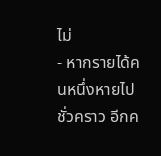ไม่
- หากรายได้คนหนึ่งหายไปชั่วคราว อีกค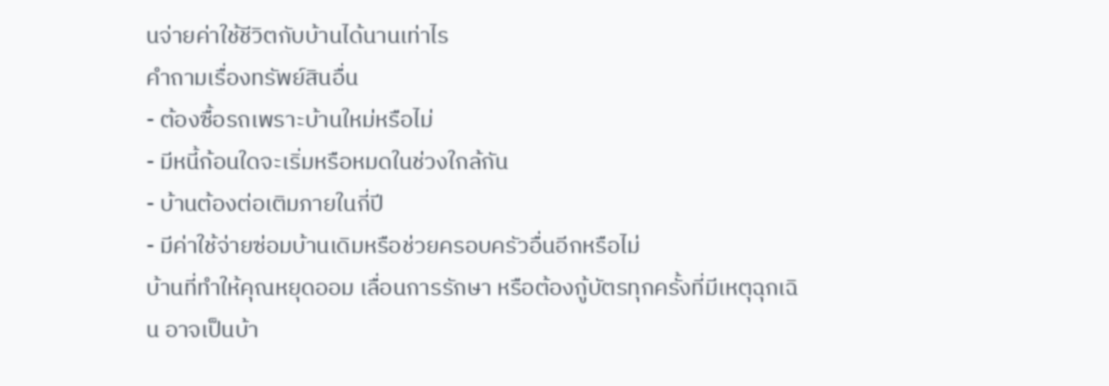นจ่ายค่าใช้ชีวิตกับบ้านได้นานเท่าไร
คำถามเรื่องทรัพย์สินอื่น
- ต้องซื้อรถเพราะบ้านใหม่หรือไม่
- มีหนี้ก้อนใดจะเริ่มหรือหมดในช่วงใกล้กัน
- บ้านต้องต่อเติมภายในกี่ปี
- มีค่าใช้จ่ายซ่อมบ้านเดิมหรือช่วยครอบครัวอื่นอีกหรือไม่
บ้านที่ทำให้คุณหยุดออม เลื่อนการรักษา หรือต้องกู้บัตรทุกครั้งที่มีเหตุฉุกเฉิน อาจเป็นบ้า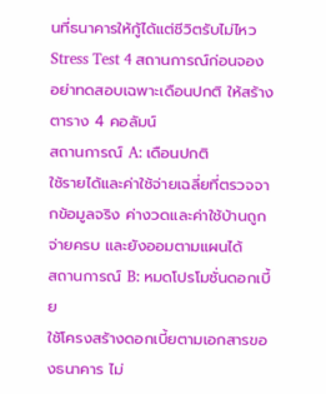นที่ธนาคารให้กู้ได้แต่ชีวิตรับไม่ไหว
Stress Test 4 สถานการณ์ก่อนจอง
อย่าทดสอบเฉพาะเดือนปกติ ให้สร้างตาราง 4 คอลัมน์
สถานการณ์ A: เดือนปกติ
ใช้รายได้และค่าใช้จ่ายเฉลี่ยที่ตรวจจากข้อมูลจริง ค่างวดและค่าใช้บ้านถูกจ่ายครบ และยังออมตามแผนได้
สถานการณ์ B: หมดโปรโมชั่นดอกเบี้ย
ใช้โครงสร้างดอกเบี้ยตามเอกสารของธนาคาร ไม่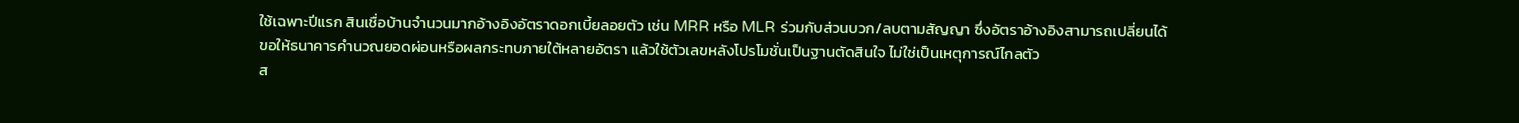ใช้เฉพาะปีแรก สินเชื่อบ้านจำนวนมากอ้างอิงอัตราดอกเบี้ยลอยตัว เช่น MRR หรือ MLR ร่วมกับส่วนบวก/ลบตามสัญญา ซึ่งอัตราอ้างอิงสามารถเปลี่ยนได้
ขอให้ธนาคารคำนวณยอดผ่อนหรือผลกระทบภายใต้หลายอัตรา แล้วใช้ตัวเลขหลังโปรโมชั่นเป็นฐานตัดสินใจ ไม่ใช่เป็นเหตุการณ์ไกลตัว
ส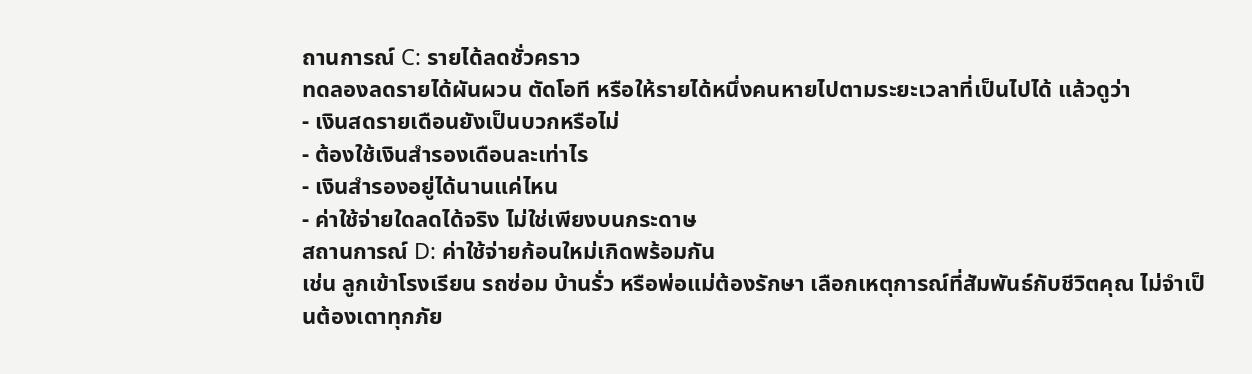ถานการณ์ C: รายได้ลดชั่วคราว
ทดลองลดรายได้ผันผวน ตัดโอที หรือให้รายได้หนึ่งคนหายไปตามระยะเวลาที่เป็นไปได้ แล้วดูว่า
- เงินสดรายเดือนยังเป็นบวกหรือไม่
- ต้องใช้เงินสำรองเดือนละเท่าไร
- เงินสำรองอยู่ได้นานแค่ไหน
- ค่าใช้จ่ายใดลดได้จริง ไม่ใช่เพียงบนกระดาษ
สถานการณ์ D: ค่าใช้จ่ายก้อนใหม่เกิดพร้อมกัน
เช่น ลูกเข้าโรงเรียน รถซ่อม บ้านรั่ว หรือพ่อแม่ต้องรักษา เลือกเหตุการณ์ที่สัมพันธ์กับชีวิตคุณ ไม่จำเป็นต้องเดาทุกภัย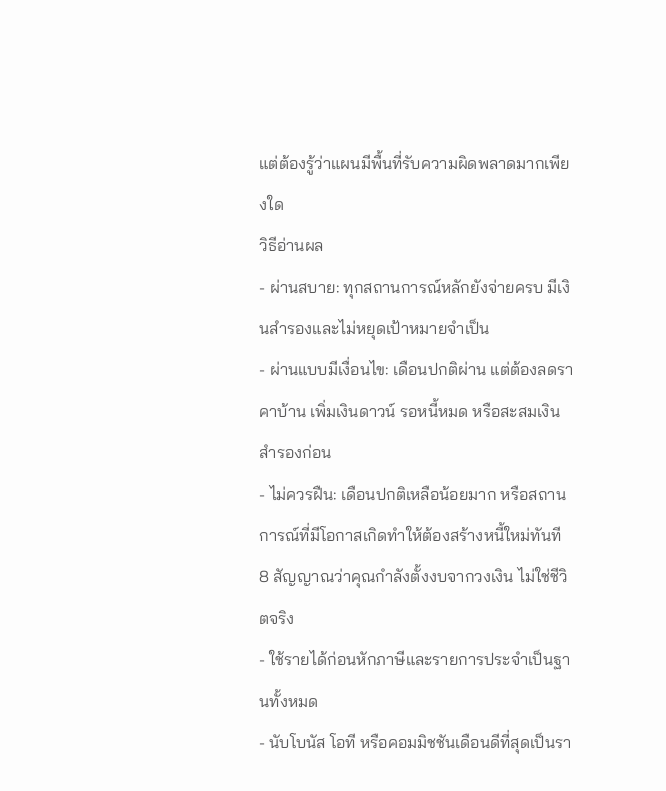แต่ต้องรู้ว่าแผนมีพื้นที่รับความผิดพลาดมากเพียงใด
วิธีอ่านผล
- ผ่านสบาย: ทุกสถานการณ์หลักยังจ่ายครบ มีเงินสำรองและไม่หยุดเป้าหมายจำเป็น
- ผ่านแบบมีเงื่อนไข: เดือนปกติผ่าน แต่ต้องลดราคาบ้าน เพิ่มเงินดาวน์ รอหนี้หมด หรือสะสมเงินสำรองก่อน
- ไม่ควรฝืน: เดือนปกติเหลือน้อยมาก หรือสถานการณ์ที่มีโอกาสเกิดทำให้ต้องสร้างหนี้ใหม่ทันที
8 สัญญาณว่าคุณกำลังตั้งงบจากวงเงิน ไม่ใช่ชีวิตจริง
- ใช้รายได้ก่อนหักภาษีและรายการประจำเป็นฐานทั้งหมด
- นับโบนัส โอที หรือคอมมิชชันเดือนดีที่สุดเป็นรา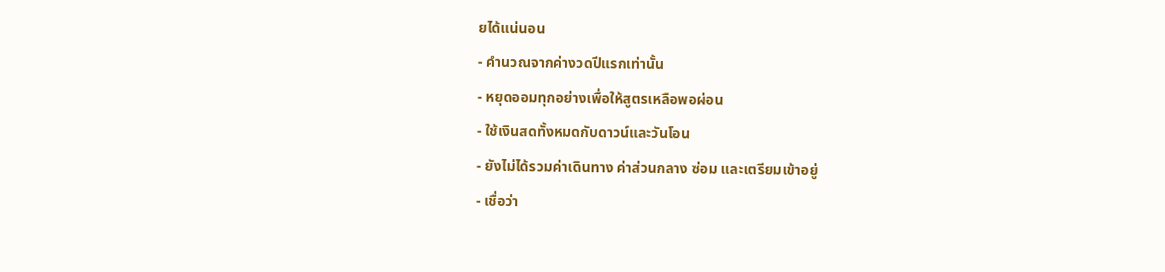ยได้แน่นอน
- คำนวณจากค่างวดปีแรกเท่านั้น
- หยุดออมทุกอย่างเพื่อให้สูตรเหลือพอผ่อน
- ใช้เงินสดทั้งหมดกับดาวน์และวันโอน
- ยังไม่ได้รวมค่าเดินทาง ค่าส่วนกลาง ซ่อม และเตรียมเข้าอยู่
- เชื่อว่า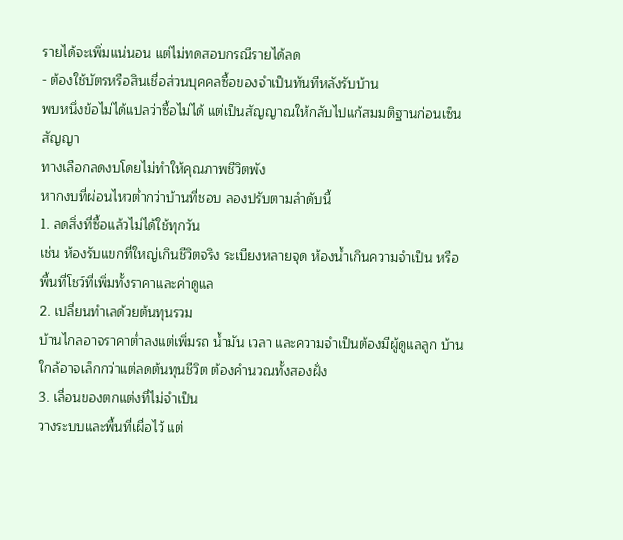รายได้จะเพิ่มแน่นอน แต่ไม่ทดสอบกรณีรายได้ลด
- ต้องใช้บัตรหรือสินเชื่อส่วนบุคคลซื้อของจำเป็นทันทีหลังรับบ้าน
พบหนึ่งข้อไม่ได้แปลว่าซื้อไม่ได้ แต่เป็นสัญญาณให้กลับไปแก้สมมติฐานก่อนเซ็นสัญญา
ทางเลือกลดงบโดยไม่ทำให้คุณภาพชีวิตพัง
หากงบที่ผ่อนไหวต่ำกว่าบ้านที่ชอบ ลองปรับตามลำดับนี้
1. ลดสิ่งที่ซื้อแล้วไม่ได้ใช้ทุกวัน
เช่น ห้องรับแขกที่ใหญ่เกินชีวิตจริง ระเบียงหลายจุด ห้องน้ำเกินความจำเป็น หรือพื้นที่โชว์ที่เพิ่มทั้งราคาและค่าดูแล
2. เปลี่ยนทำเลด้วยต้นทุนรวม
บ้านไกลอาจราคาต่ำลงแต่เพิ่มรถ น้ำมัน เวลา และความจำเป็นต้องมีผู้ดูแลลูก บ้านใกล้อาจเล็กกว่าแต่ลดต้นทุนชีวิต ต้องคำนวณทั้งสองฝั่ง
3. เลื่อนของตกแต่งที่ไม่จำเป็น
วางระบบและพื้นที่เผื่อไว้ แต่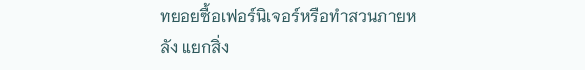ทยอยซื้อเฟอร์นิเจอร์หรือทำสวนภายหลัง แยกสิ่ง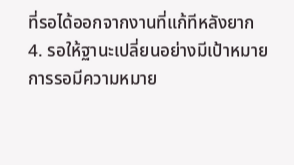ที่รอได้ออกจากงานที่แก้ทีหลังยาก
4. รอให้ฐานะเปลี่ยนอย่างมีเป้าหมาย
การรอมีความหมาย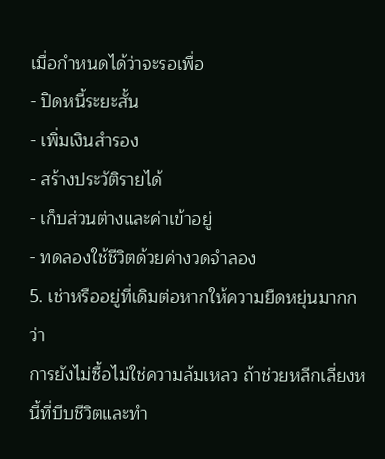เมื่อกำหนดได้ว่าจะรอเพื่อ
- ปิดหนี้ระยะสั้น
- เพิ่มเงินสำรอง
- สร้างประวัติรายได้
- เก็บส่วนต่างและค่าเข้าอยู่
- ทดลองใช้ชีวิตด้วยค่างวดจำลอง
5. เช่าหรืออยู่ที่เดิมต่อหากให้ความยืดหยุ่นมากกว่า
การยังไม่ซื้อไม่ใช่ความล้มเหลว ถ้าช่วยหลีกเลี่ยงหนี้ที่บีบชีวิตและทำ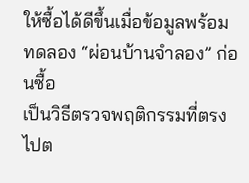ให้ซื้อได้ดีขึ้นเมื่อข้อมูลพร้อม
ทดลอง “ผ่อนบ้านจำลอง” ก่อนซื้อ
เป็นวิธีตรวจพฤติกรรมที่ตรงไปต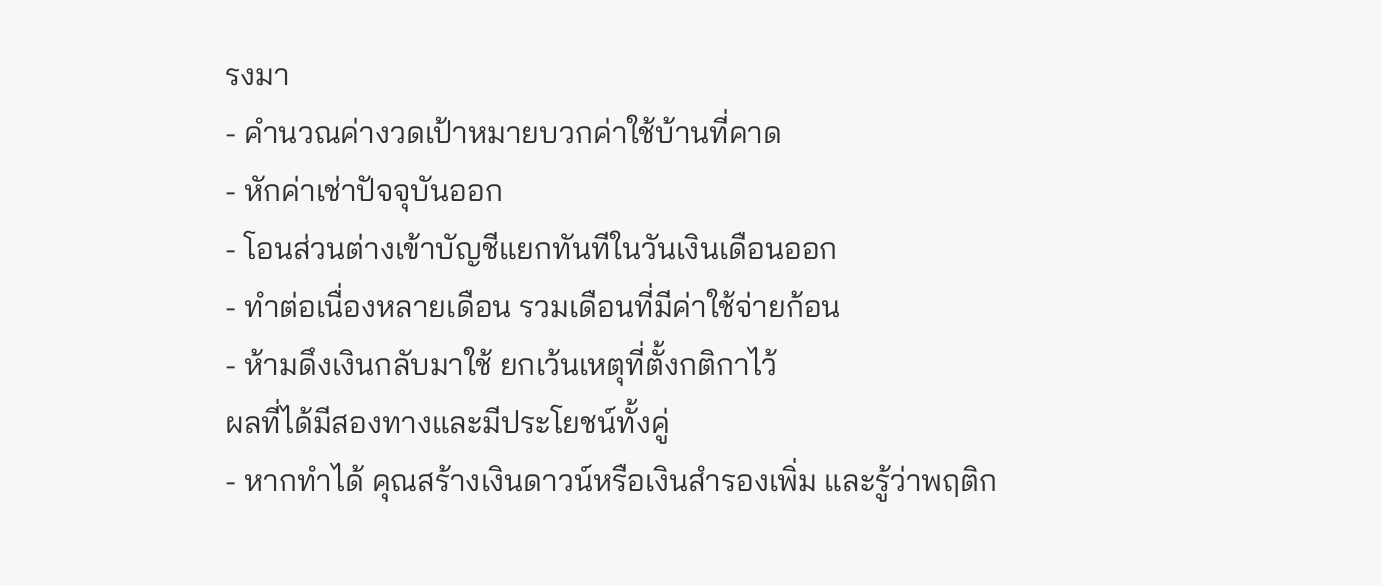รงมา
- คำนวณค่างวดเป้าหมายบวกค่าใช้บ้านที่คาด
- หักค่าเช่าปัจจุบันออก
- โอนส่วนต่างเข้าบัญชีแยกทันทีในวันเงินเดือนออก
- ทำต่อเนื่องหลายเดือน รวมเดือนที่มีค่าใช้จ่ายก้อน
- ห้ามดึงเงินกลับมาใช้ ยกเว้นเหตุที่ตั้งกติกาไว้
ผลที่ได้มีสองทางและมีประโยชน์ทั้งคู่
- หากทำได้ คุณสร้างเงินดาวน์หรือเงินสำรองเพิ่ม และรู้ว่าพฤติก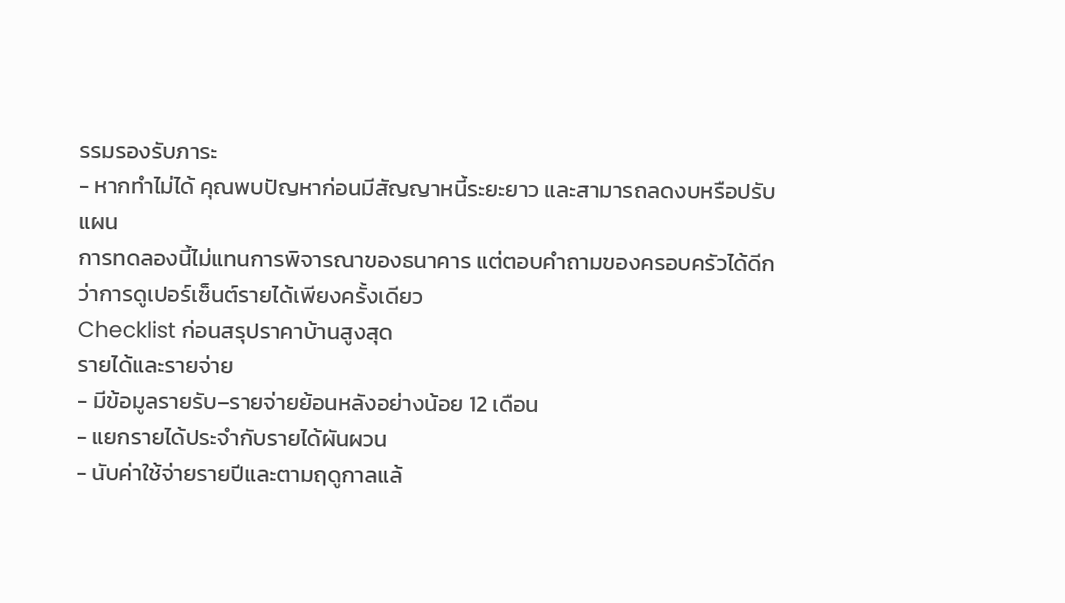รรมรองรับภาระ
- หากทำไม่ได้ คุณพบปัญหาก่อนมีสัญญาหนี้ระยะยาว และสามารถลดงบหรือปรับแผน
การทดลองนี้ไม่แทนการพิจารณาของธนาคาร แต่ตอบคำถามของครอบครัวได้ดีกว่าการดูเปอร์เซ็นต์รายได้เพียงครั้งเดียว
Checklist ก่อนสรุปราคาบ้านสูงสุด
รายได้และรายจ่าย
- มีข้อมูลรายรับ–รายจ่ายย้อนหลังอย่างน้อย 12 เดือน
- แยกรายได้ประจำกับรายได้ผันผวน
- นับค่าใช้จ่ายรายปีและตามฤดูกาลแล้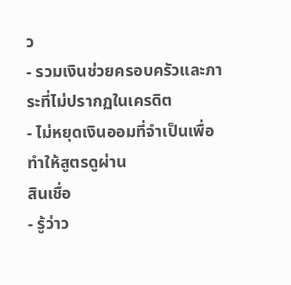ว
- รวมเงินช่วยครอบครัวและภาระที่ไม่ปรากฏในเครดิต
- ไม่หยุดเงินออมที่จำเป็นเพื่อทำให้สูตรดูผ่าน
สินเชื่อ
- รู้ว่าว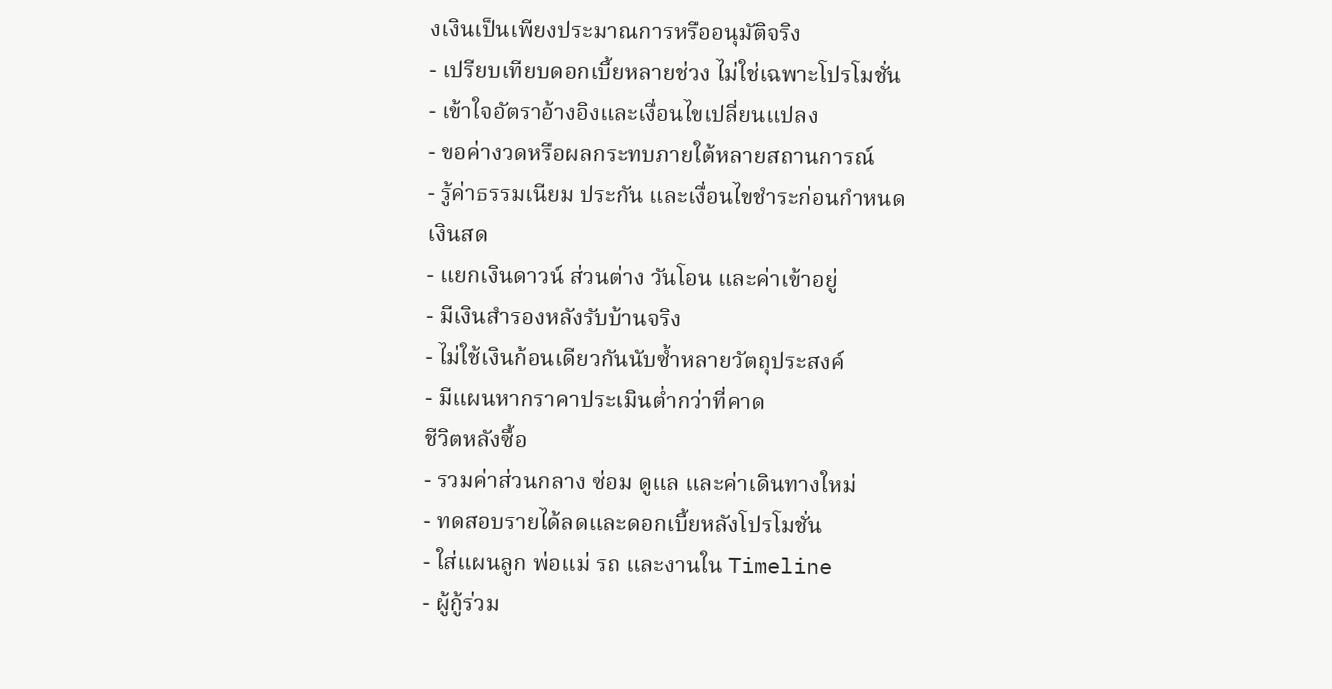งเงินเป็นเพียงประมาณการหรืออนุมัติจริง
- เปรียบเทียบดอกเบี้ยหลายช่วง ไม่ใช่เฉพาะโปรโมชั่น
- เข้าใจอัตราอ้างอิงและเงื่อนไขเปลี่ยนแปลง
- ขอค่างวดหรือผลกระทบภายใต้หลายสถานการณ์
- รู้ค่าธรรมเนียม ประกัน และเงื่อนไขชำระก่อนกำหนด
เงินสด
- แยกเงินดาวน์ ส่วนต่าง วันโอน และค่าเข้าอยู่
- มีเงินสำรองหลังรับบ้านจริง
- ไม่ใช้เงินก้อนเดียวกันนับซ้ำหลายวัตถุประสงค์
- มีแผนหากราคาประเมินต่ำกว่าที่คาด
ชีวิตหลังซื้อ
- รวมค่าส่วนกลาง ซ่อม ดูแล และค่าเดินทางใหม่
- ทดสอบรายได้ลดและดอกเบี้ยหลังโปรโมชั่น
- ใส่แผนลูก พ่อแม่ รถ และงานใน Timeline
- ผู้กู้ร่วม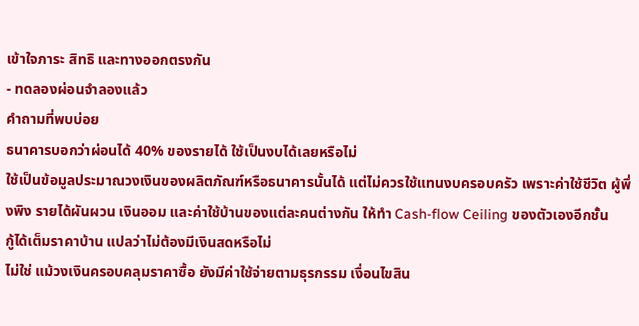เข้าใจภาระ สิทธิ และทางออกตรงกัน
- ทดลองผ่อนจำลองแล้ว
คำถามที่พบบ่อย
ธนาคารบอกว่าผ่อนได้ 40% ของรายได้ ใช้เป็นงบได้เลยหรือไม่
ใช้เป็นข้อมูลประมาณวงเงินของผลิตภัณฑ์หรือธนาคารนั้นได้ แต่ไม่ควรใช้แทนงบครอบครัว เพราะค่าใช้ชีวิต ผู้พึ่งพิง รายได้ผันผวน เงินออม และค่าใช้บ้านของแต่ละคนต่างกัน ให้ทำ Cash-flow Ceiling ของตัวเองอีกชั้น
กู้ได้เต็มราคาบ้าน แปลว่าไม่ต้องมีเงินสดหรือไม่
ไม่ใช่ แม้วงเงินครอบคลุมราคาซื้อ ยังมีค่าใช้จ่ายตามธุรกรรม เงื่อนไขสิน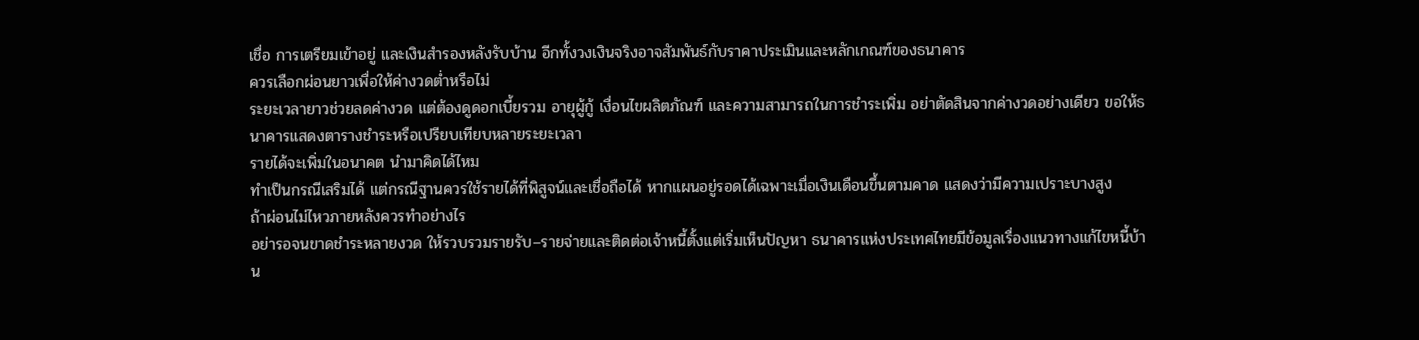เชื่อ การเตรียมเข้าอยู่ และเงินสำรองหลังรับบ้าน อีกทั้งวงเงินจริงอาจสัมพันธ์กับราคาประเมินและหลักเกณฑ์ของธนาคาร
ควรเลือกผ่อนยาวเพื่อให้ค่างวดต่ำหรือไม่
ระยะเวลายาวช่วยลดค่างวด แต่ต้องดูดอกเบี้ยรวม อายุผู้กู้ เงื่อนไขผลิตภัณฑ์ และความสามารถในการชำระเพิ่ม อย่าตัดสินจากค่างวดอย่างเดียว ขอให้ธนาคารแสดงตารางชำระหรือเปรียบเทียบหลายระยะเวลา
รายได้จะเพิ่มในอนาคต นำมาคิดได้ไหม
ทำเป็นกรณีเสริมได้ แต่กรณีฐานควรใช้รายได้ที่พิสูจน์และเชื่อถือได้ หากแผนอยู่รอดได้เฉพาะเมื่อเงินเดือนขึ้นตามคาด แสดงว่ามีความเปราะบางสูง
ถ้าผ่อนไม่ไหวภายหลังควรทำอย่างไร
อย่ารอจนขาดชำระหลายงวด ให้รวบรวมรายรับ–รายจ่ายและติดต่อเจ้าหนี้ตั้งแต่เริ่มเห็นปัญหา ธนาคารแห่งประเทศไทยมีข้อมูลเรื่องแนวทางแก้ไขหนี้บ้าน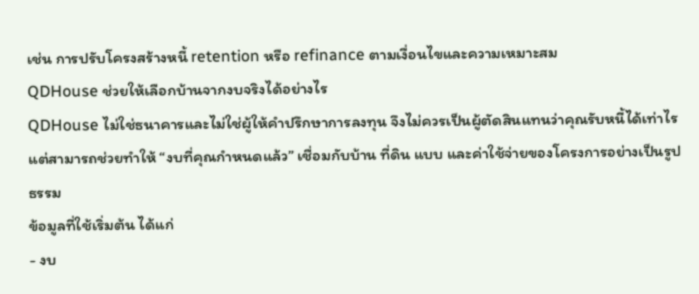เช่น การปรับโครงสร้างหนี้ retention หรือ refinance ตามเงื่อนไขและความเหมาะสม
QDHouse ช่วยให้เลือกบ้านจากงบจริงได้อย่างไร
QDHouse ไม่ใช่ธนาคารและไม่ใช่ผู้ให้คำปรึกษาการลงทุน จึงไม่ควรเป็นผู้ตัดสินแทนว่าคุณรับหนี้ได้เท่าไร แต่สามารถช่วยทำให้ “งบที่คุณกำหนดแล้ว” เชื่อมกับบ้าน ที่ดิน แบบ และค่าใช้จ่ายของโครงการอย่างเป็นรูปธรรม
ข้อมูลที่ใช้เริ่มต้น ได้แก่
- งบ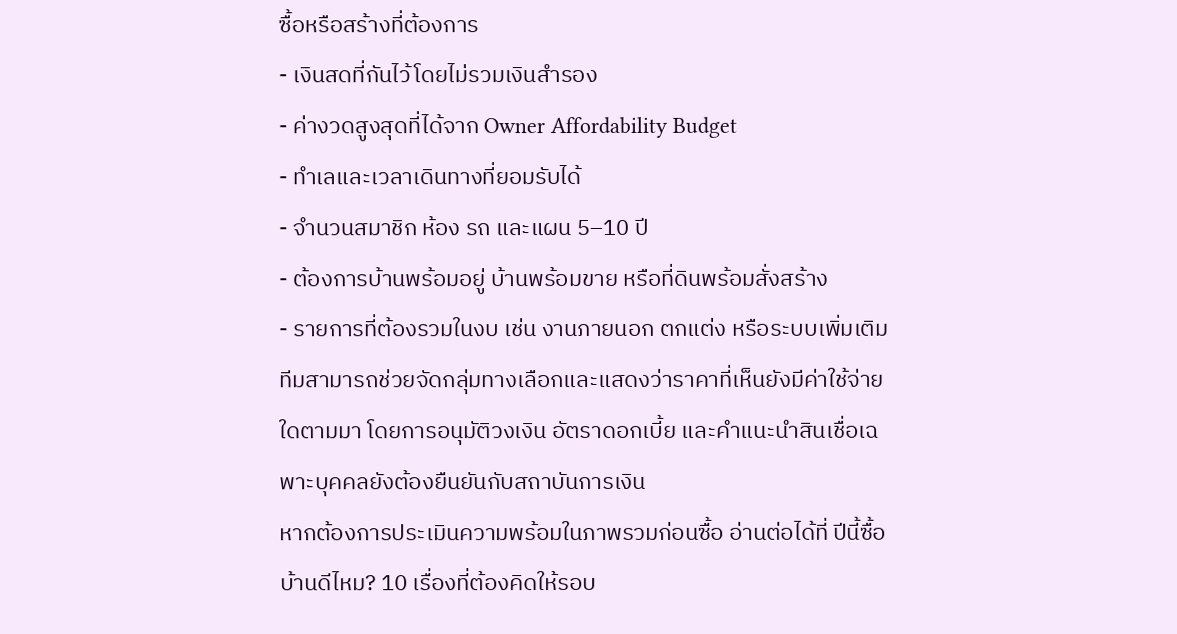ซื้อหรือสร้างที่ต้องการ
- เงินสดที่กันไว้โดยไม่รวมเงินสำรอง
- ค่างวดสูงสุดที่ได้จาก Owner Affordability Budget
- ทำเลและเวลาเดินทางที่ยอมรับได้
- จำนวนสมาชิก ห้อง รถ และแผน 5–10 ปี
- ต้องการบ้านพร้อมอยู่ บ้านพร้อมขาย หรือที่ดินพร้อมสั่งสร้าง
- รายการที่ต้องรวมในงบ เช่น งานภายนอก ตกแต่ง หรือระบบเพิ่มเติม
ทีมสามารถช่วยจัดกลุ่มทางเลือกและแสดงว่าราคาที่เห็นยังมีค่าใช้จ่ายใดตามมา โดยการอนุมัติวงเงิน อัตราดอกเบี้ย และคำแนะนำสินเชื่อเฉพาะบุคคลยังต้องยืนยันกับสถาบันการเงิน
หากต้องการประเมินความพร้อมในภาพรวมก่อนซื้อ อ่านต่อได้ที่ ปีนี้ซื้อบ้านดีไหม? 10 เรื่องที่ต้องคิดให้รอบ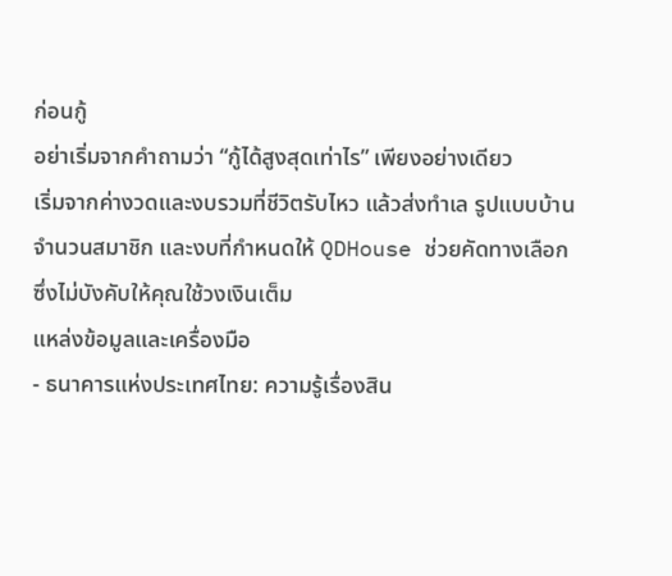ก่อนกู้
อย่าเริ่มจากคำถามว่า “กู้ได้สูงสุดเท่าไร” เพียงอย่างเดียว
เริ่มจากค่างวดและงบรวมที่ชีวิตรับไหว แล้วส่งทำเล รูปแบบบ้าน จำนวนสมาชิก และงบที่กำหนดให้ QDHouse ช่วยคัดทางเลือกซึ่งไม่บังคับให้คุณใช้วงเงินเต็ม
แหล่งข้อมูลและเครื่องมือ
- ธนาคารแห่งประเทศไทย: ความรู้เรื่องสิน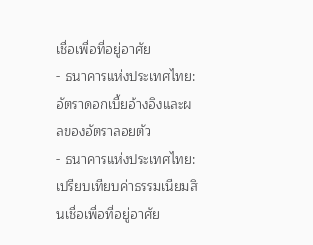เชื่อเพื่อที่อยู่อาศัย
- ธนาคารแห่งประเทศไทย: อัตราดอกเบี้ยอ้างอิงและผลของอัตราลอยตัว
- ธนาคารแห่งประเทศไทย: เปรียบเทียบค่าธรรมเนียมสินเชื่อเพื่อที่อยู่อาศัย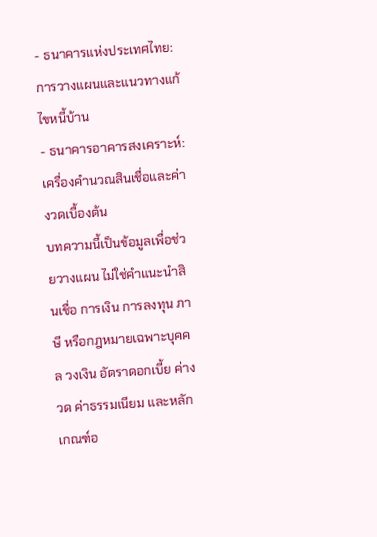- ธนาคารแห่งประเทศไทย: การวางแผนและแนวทางแก้ไขหนี้บ้าน
- ธนาคารอาคารสงเคราะห์: เครื่องคำนวณสินเชื่อและค่างวดเบื้องต้น
บทความนี้เป็นข้อมูลเพื่อช่วยวางแผน ไม่ใช่คำแนะนำสินเชื่อ การเงิน การลงทุน ภาษี หรือกฎหมายเฉพาะบุคคล วงเงิน อัตราดอกเบี้ย ค่างวด ค่าธรรมเนียม และหลักเกณฑ์อ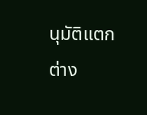นุมัติแตกต่าง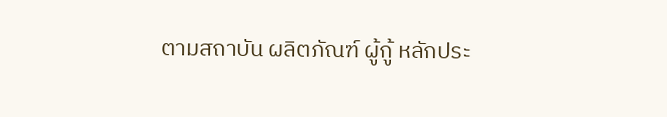ตามสถาบัน ผลิตภัณฑ์ ผู้กู้ หลักประ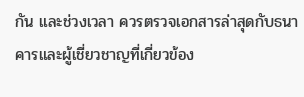กัน และช่วงเวลา ควรตรวจเอกสารล่าสุดกับธนาคารและผู้เชี่ยวชาญที่เกี่ยวข้อง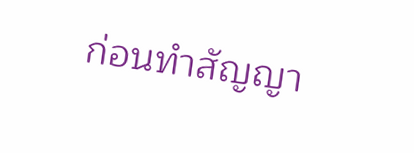ก่อนทำสัญญา